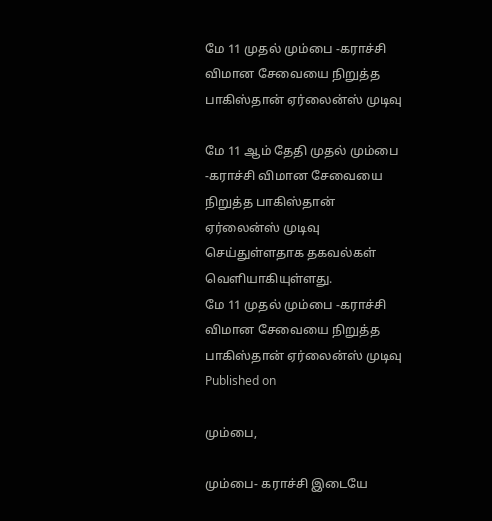மே 11 முதல் மும்பை -கராச்சி விமான சேவையை நிறுத்த பாகிஸ்தான் ஏர்லைன்ஸ் முடிவு

மே 11 ஆம் தேதி முதல் மும்பை -கராச்சி விமான சேவையை நிறுத்த பாகிஸ்தான் ஏர்லைன்ஸ் முடிவு செய்துள்ளதாக தகவல்கள் வெளியாகியுள்ளது.
மே 11 முதல் மும்பை -கராச்சி விமான சேவையை நிறுத்த பாகிஸ்தான் ஏர்லைன்ஸ் முடிவு
Published on

மும்பை,

மும்பை- கராச்சி இடையே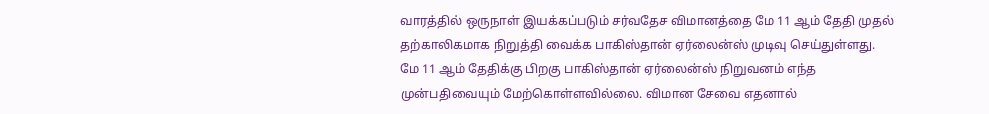வாரத்தில் ஒருநாள் இயக்கப்படும் சர்வதேச விமானத்தை மே 11 ஆம் தேதி முதல் தற்காலிகமாக நிறுத்தி வைக்க பாகிஸ்தான் ஏர்லைன்ஸ் முடிவு செய்துள்ளது. மே 11 ஆம் தேதிக்கு பிறகு பாகிஸ்தான் ஏர்லைன்ஸ் நிறுவனம் எந்த முன்பதிவையும் மேற்கொள்ளவில்லை. விமான சேவை எதனால்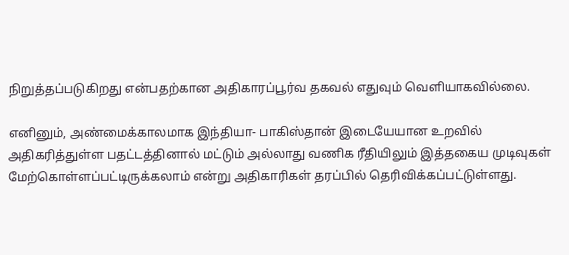நிறுத்தப்படுகிறது என்பதற்கான அதிகாரப்பூர்வ தகவல் எதுவும் வெளியாகவில்லை.

எனினும், அண்மைக்காலமாக இந்தியா- பாகிஸ்தான் இடையேயான உறவில் அதிகரித்துள்ள பதட்டத்தினால் மட்டும் அல்லாது வணிக ரீதியிலும் இத்தகைய முடிவுகள் மேற்கொள்ளப்பட்டிருக்கலாம் என்று அதிகாரிகள் தரப்பில் தெரிவிக்கப்பட்டுள்ளது.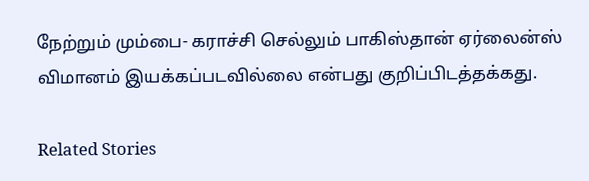நேற்றும் மும்பை- கராச்சி செல்லும் பாகிஸ்தான் ஏர்லைன்ஸ் விமானம் இயக்கப்படவில்லை என்பது குறிப்பிடத்தக்கது.

Related Stories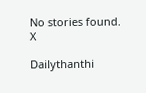No stories found.
X

Dailythanthi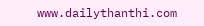www.dailythanthi.com